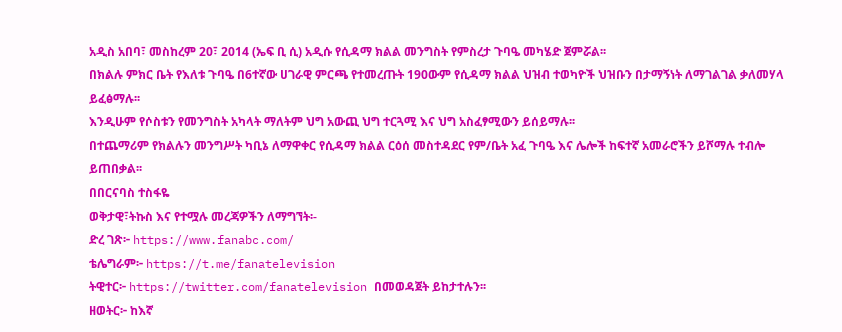አዲስ አበባ፣ መስከረም 20፣ 2014 (ኤፍ ቢ ሲ) አዲሱ የሲዳማ ክልል መንግስት የምስረታ ጉባዔ መካሄድ ጀምሯል፡፡
በክልሉ ምክር ቤት የእለቱ ጉባዔ በ6ተኛው ሀገራዊ ምርጫ የተመረጡት 190ውም የሲዳማ ክልል ህዝብ ተወካዮች ህዝቡን በታማኝነት ለማገልገል ቃለመሃላ ይፈፅማሉ፡፡
እንዲሁም የሶስቱን የመንግስት አካላት ማለትም ህግ አውጪ ህግ ተርጓሚ እና ህግ አስፈፃሚውን ይሰይማሉ፡፡
በተጨማሪም የክልሉን መንግሥት ካቢኔ ለማዋቀር የሲዳማ ክልል ርዕሰ መስተዳደር የም/ቤት አፈ ጉባዔ እና ሌሎች ከፍተኛ አመራሮችን ይሾማሉ ተብሎ ይጠበቃል፡፡
በበርናባስ ተስፋዬ
ወቅታዊ፣ትኩስ እና የተሟሉ መረጃዎችን ለማግኘት፡-
ድረ ገጽ፦ https://www.fanabc.com/
ቴሌግራም፦ https://t.me/fanatelevision
ትዊተር፦ https://twitter.com/fanatelevision በመወዳጀት ይከታተሉን፡፡
ዘወትር፦ ከእኛ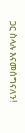ጋር ስላሉ እናመሰግናለን!